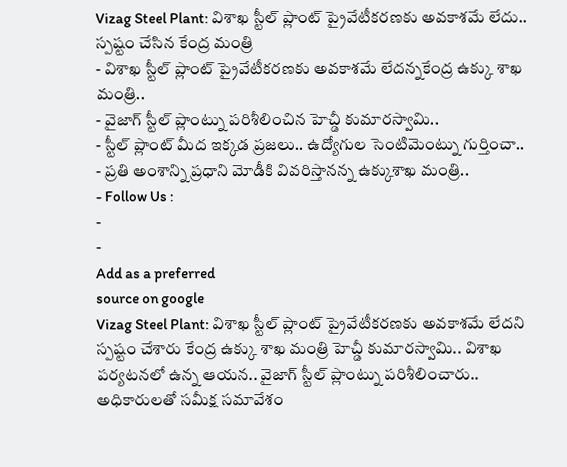Vizag Steel Plant: విశాఖ స్టీల్ ప్లాంట్ ప్రైవేటీకరణకు అవకాశమే లేదు.. స్పష్టం చేసిన కేంద్ర మంత్రి
- విశాఖ స్టీల్ ప్లాంట్ ప్రైవేటీకరణకు అవకాశమే లేదన్నకేంద్ర ఉక్కు శాఖ మంత్రి..
- వైజాగ్ స్టీల్ ప్లాంట్ను పరిశీలించిన హెచ్డీ కుమారస్వామి..
- స్టీల్ ప్లాంట్ మీద ఇక్కడ ప్రజలు.. ఉద్యోగుల సెంటిమెంట్ను గుర్తించా..
- ప్రతి అంశాన్ని ప్రధాని మోడీకి వివరిస్తానన్న ఉక్కుశాఖ మంత్రి..
- Follow Us :
-
-
Add as a preferred
source on google
Vizag Steel Plant: విశాఖ స్టీల్ ప్లాంట్ ప్రైవేటీకరణకు అవకాశమే లేదని స్పష్టం చేశారు కేంద్ర ఉక్కు శాఖ మంత్రి హెచ్డీ కుమారస్వామి.. విశాఖ పర్యటనలో ఉన్న ఆయన.. వైజాగ్ స్టీల్ ప్లాంట్ను పరిశీలించారు.. అధికారులతో సమీక్ష సమావేశం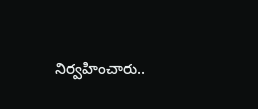నిర్వహించారు..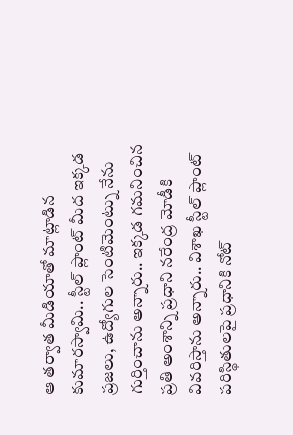ఆ తర్వాత మీడియాతో మాట్లాడిన కుమారస్వామి.. స్టీల్ ప్లాంట్ మీద ఇక్కడ ప్రజలు, ఉద్యోగుల సెంటిమెంట్ను నేను గుర్తించాను అన్నారు.. ఇక్కడ గమనించిన ప్రతి అంశాన్ని ప్రధాని నరేంద్ర మోడీకి వివరిస్తాను అన్నారు.. విశాఖ స్టీల్ ప్లాంట్ పరిస్థితులపై ప్రధానికి నోట్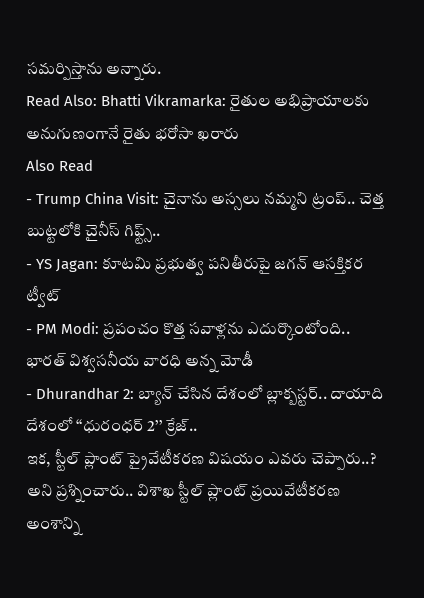సమర్పిస్తాను అన్నారు.
Read Also: Bhatti Vikramarka: రైతుల అభిప్రాయాలకు అనుగుణంగానే రైతు భరోసా ఖరారు
Also Read
- Trump China Visit: చైనాను అస్సలు నమ్మని ట్రంప్.. చెత్త బుట్టలోకి చైనీస్ గిఫ్ట్స్..
- YS Jagan: కూటమి ప్రభుత్వ పనితీరుపై జగన్ ఆసక్తికర ట్వీట్
- PM Modi: ప్రపంచం కొత్త సవాళ్లను ఎదుర్కొంటోంది.. భారత్ విశ్వసనీయ వారధి అన్న మోడీ
- Dhurandhar 2: బ్యాన్ చేసిన దేశంలో బ్లాక్బస్టర్.. దాయాది దేశంలో ‘‘ధురంధర్ 2’’ క్రేజ్..
ఇక, స్టీల్ ప్లాంట్ ప్రైవేటీకరణ విషయం ఎవరు చెప్పారు..? అని ప్రశ్నించారు.. విశాఖ స్టీల్ ప్లాంట్ ప్రయివేటీకరణ అంశాన్ని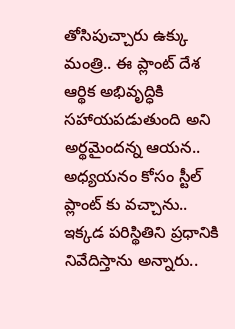తోసిపుచ్చారు ఉక్కు మంత్రి.. ఈ ప్లాంట్ దేశ ఆర్థిక అభివృద్ధికి సహాయపడుతుంది అని అర్థమైందన్న ఆయన.. అధ్యయనం కోసం స్టీల్ ప్లాంట్ కు వచ్చాను.. ఇక్కడ పరిస్థితిని ప్రధానికి నివేదిస్తాను అన్నారు..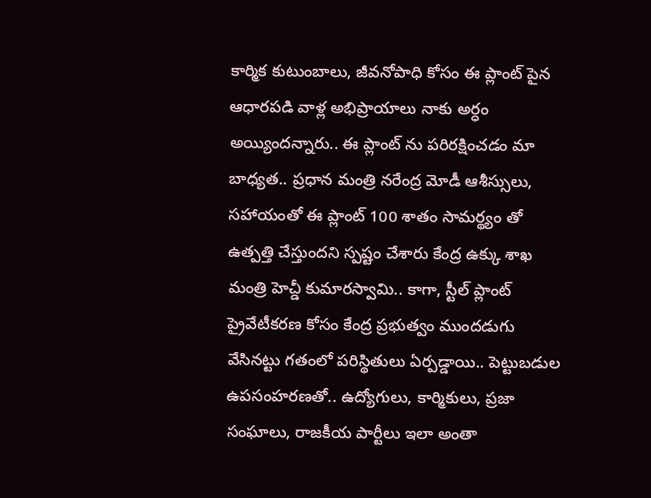కార్మిక కుటుంబాలు, జీవనోపాధి కోసం ఈ ప్లాంట్ పైన ఆధారపడి వాళ్ల అభిప్రాయాలు నాకు అర్ధం అయ్యిందన్నారు.. ఈ ప్లాంట్ ను పరిరక్షించడం మా బాధ్యత.. ప్రధాన మంత్రి నరేంద్ర మోడీ ఆశీస్సులు, సహాయంతో ఈ ప్లాంట్ 100 శాతం సామర్థ్యం తో ఉత్పత్తి చేస్తుందని స్పష్టం చేశారు కేంద్ర ఉక్కు శాఖ మంత్రి హెచ్డీ కుమారస్వామి.. కాగా, స్టీల్ ప్లాంట్ ప్రైవేటీకరణ కోసం కేంద్ర ప్రభుత్వం ముందడుగు వేసినట్టు గతంలో పరిస్థితులు ఏర్పడ్డాయి.. పెట్టుబడుల ఉపసంహరణతో.. ఉద్యోగులు, కార్మికులు, ప్రజా సంఘాలు, రాజకీయ పార్టీలు ఇలా అంతా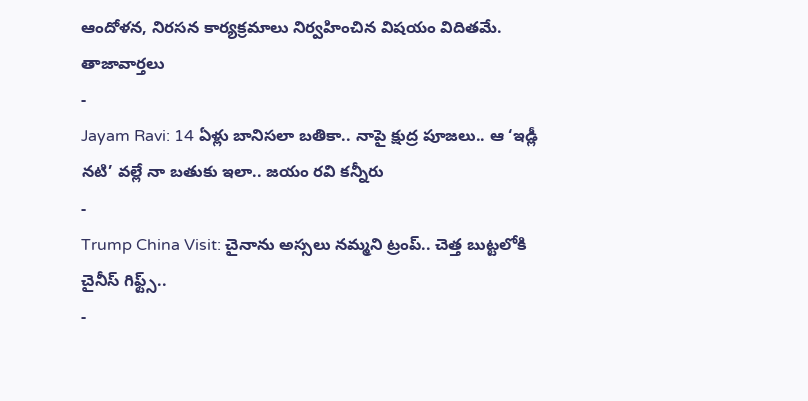ఆందోళన, నిరసన కార్యక్రమాలు నిర్వహించిన విషయం విదితమే.
తాజావార్తలు
-
Jayam Ravi: 14 ఏళ్లు బానిసలా బతికా.. నాపై క్షుద్ర పూజలు.. ఆ ‘ఇడ్లీ నటి’ వల్లే నా బతుకు ఇలా.. జయం రవి కన్నీరు
-
Trump China Visit: చైనాను అస్సలు నమ్మని ట్రంప్.. చెత్త బుట్టలోకి చైనీస్ గిఫ్ట్స్..
-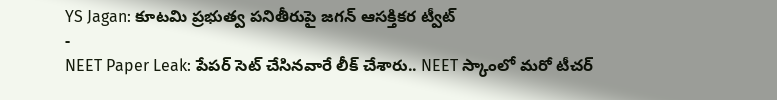YS Jagan: కూటమి ప్రభుత్వ పనితీరుపై జగన్ ఆసక్తికర ట్వీట్
-
NEET Paper Leak: పేపర్ సెట్ చేసినవారే లీక్ చేశారు.. NEET స్కాంలో మరో టీచర్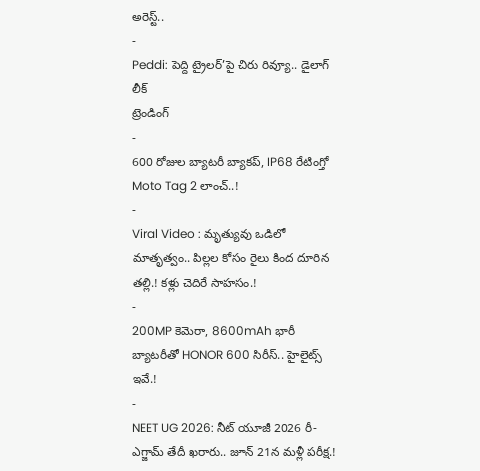అరెస్ట్..
-
Peddi: పెద్ది ట్రైలర్’పై చిరు రివ్యూ.. డైలాగ్ లీక్
ట్రెండింగ్
-
600 రోజుల బ్యాటరీ బ్యాకప్, IP68 రేటింగ్తో Moto Tag 2 లాంచ్..!
-
Viral Video : మృత్యువు ఒడిలో మాతృత్వం.. పిల్లల కోసం రైలు కింద దూరిన తల్లి.! కళ్లు చెదిరే సాహసం.!
-
200MP కెమెరా, 8600mAh భారీ బ్యాటరీతో HONOR 600 సిరీస్.. హైలైట్స్ ఇవే.!
-
NEET UG 2026: నీట్ యూజీ 2026 రీ-ఎగ్జామ్ తేదీ ఖరారు.. జూన్ 21న మళ్లీ పరీక్ష.!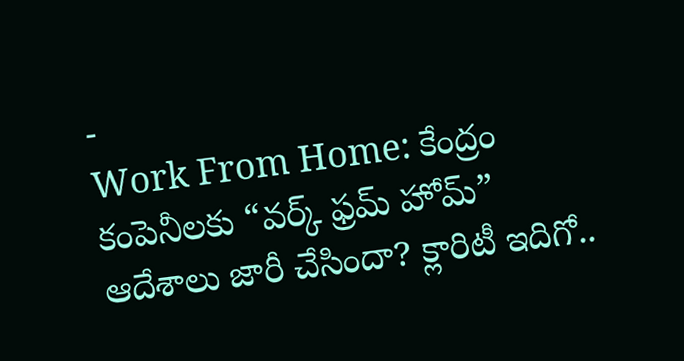-
Work From Home: కేంద్రం కంపెనీలకు “వర్క్ ఫ్రమ్ హోమ్” ఆదేశాలు జారీ చేసిందా? క్లారిటీ ఇదిగో..